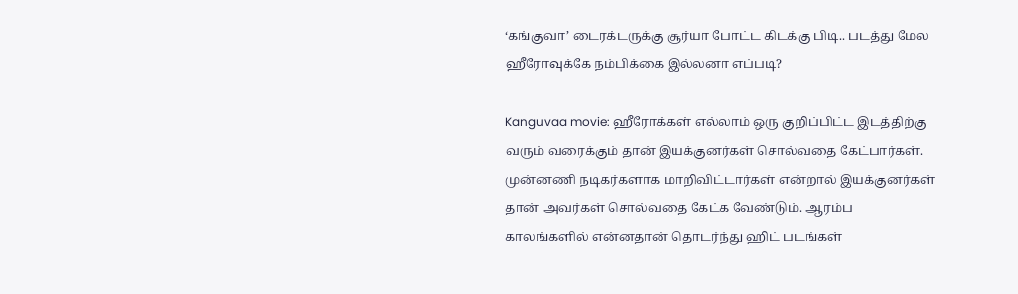‘கங்குவா’ டைரக்டருக்கு சூர்யா போட்ட கிடக்கு பிடி.. படத்து மேல ஹீரோவுக்கே நம்பிக்கை இல்லனா எப்படி?

Kanguvaa movie: ஹீரோக்கள் எல்லாம் ஒரு குறிப்பிட்ட இடத்திற்கு வரும் வரைக்கும் தான் இயக்குனர்கள் சொல்வதை கேட்பார்கள். முன்னணி நடிகர்களாக மாறிவிட்டார்கள் என்றால் இயக்குனர்கள் தான் அவர்கள் சொல்வதை கேட்க வேண்டும். ஆரம்ப காலங்களில் என்னதான் தொடர்ந்து ஹிட் படங்கள்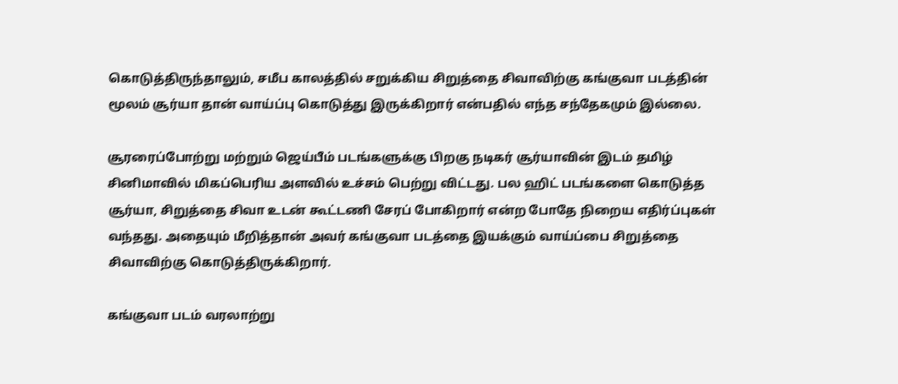கொடுத்திருந்தாலும், சமீப காலத்தில் சறுக்கிய சிறுத்தை சிவாவிற்கு கங்குவா படத்தின் மூலம் சூர்யா தான் வாய்ப்பு கொடுத்து இருக்கிறார் என்பதில் எந்த சந்தேகமும் இல்லை.

சூரரைப்போற்று மற்றும் ஜெய்பீம் படங்களுக்கு பிறகு நடிகர் சூர்யாவின் இடம் தமிழ் சினிமாவில் மிகப்பெரிய அளவில் உச்சம் பெற்று விட்டது. பல ஹிட் படங்களை கொடுத்த சூர்யா, சிறுத்தை சிவா உடன் கூட்டணி சேரப் போகிறார் என்ற போதே நிறைய எதிர்ப்புகள் வந்தது. அதையும் மீறித்தான் அவர் கங்குவா படத்தை இயக்கும் வாய்ப்பை சிறுத்தை சிவாவிற்கு கொடுத்திருக்கிறார்.

கங்குவா படம் வரலாற்று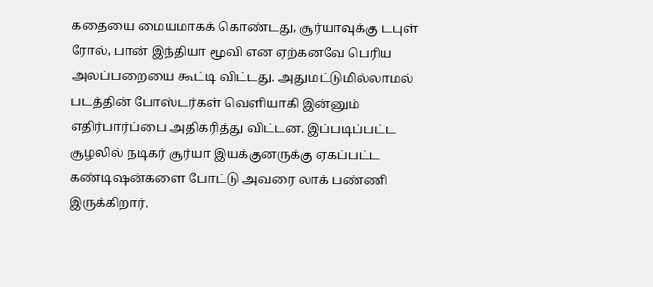கதையை மையமாகக் கொண்டது, சூர்யாவுக்கு டபுள் ரோல், பான் இந்தியா மூவி என ஏற்கனவே பெரிய அலப்பறையை கூட்டி விட்டது. அதுமட்டுமில்லாமல் படத்தின் போஸ்டர்கள் வெளியாகி இன்னும் எதிர்பார்ப்பை அதிகரித்து விட்டன. இப்படிப்பட்ட சூழலில் நடிகர் சூர்யா இயக்குனருக்கு ஏகப்பட்ட கண்டிஷன்களை போட்டு அவரை லாக் பண்ணி இருக்கிறார்.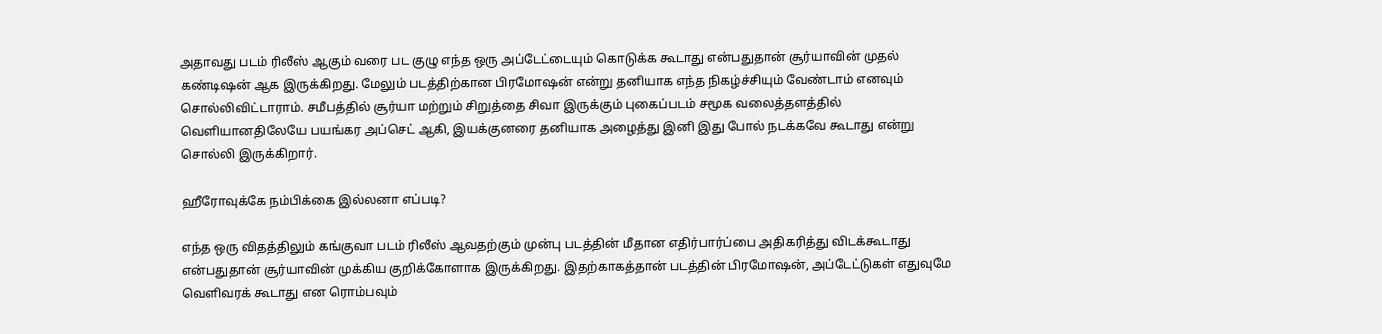அதாவது படம் ரிலீஸ் ஆகும் வரை பட குழு எந்த ஒரு அப்டேட்டையும் கொடுக்க கூடாது என்பதுதான் சூர்யாவின் முதல் கண்டிஷன் ஆக இருக்கிறது. மேலும் படத்திற்கான பிரமோஷன் என்று தனியாக எந்த நிகழ்ச்சியும் வேண்டாம் எனவும் சொல்லிவிட்டாராம். சமீபத்தில் சூர்யா மற்றும் சிறுத்தை சிவா இருக்கும் புகைப்படம் சமூக வலைத்தளத்தில் வெளியானதிலேயே பயங்கர அப்செட் ஆகி, இயக்குனரை தனியாக அழைத்து இனி இது போல் நடக்கவே கூடாது என்று சொல்லி இருக்கிறார்.

ஹீரோவுக்கே நம்பிக்கை இல்லனா எப்படி?

எந்த ஒரு விதத்திலும் கங்குவா படம் ரிலீஸ் ஆவதற்கும் முன்பு படத்தின் மீதான எதிர்பார்ப்பை அதிகரித்து விடக்கூடாது என்பதுதான் சூர்யாவின் முக்கிய குறிக்கோளாக இருக்கிறது. இதற்காகத்தான் படத்தின் பிரமோஷன், அப்டேட்டுகள் எதுவுமே வெளிவரக் கூடாது என ரொம்பவும்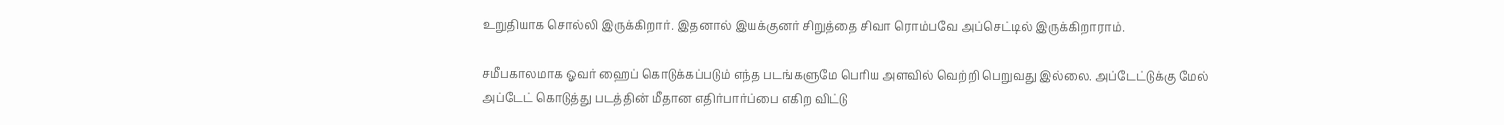உறுதியாக சொல்லி இருக்கிறார். இதனால் இயக்குனர் சிறுத்தை சிவா ரொம்பவே அப்செட்டில் இருக்கிறாராம்.

சமீபகாலமாக ஓவர் ஹைப் கொடுக்கப்படும் எந்த படங்களுமே பெரிய அளவில் வெற்றி பெறுவது இல்லை. அப்டேட்டுக்கு மேல் அப்டேட் கொடுத்து படத்தின் மீதான எதிர்பார்ப்பை எகிற விட்டு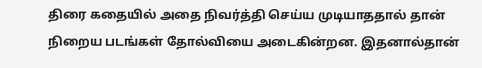திரை கதையில் அதை நிவர்த்தி செய்ய முடியாததால் தான் நிறைய படங்கள் தோல்வியை அடைகின்றன. இதனால்தான்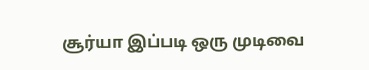சூர்யா இப்படி ஒரு முடிவை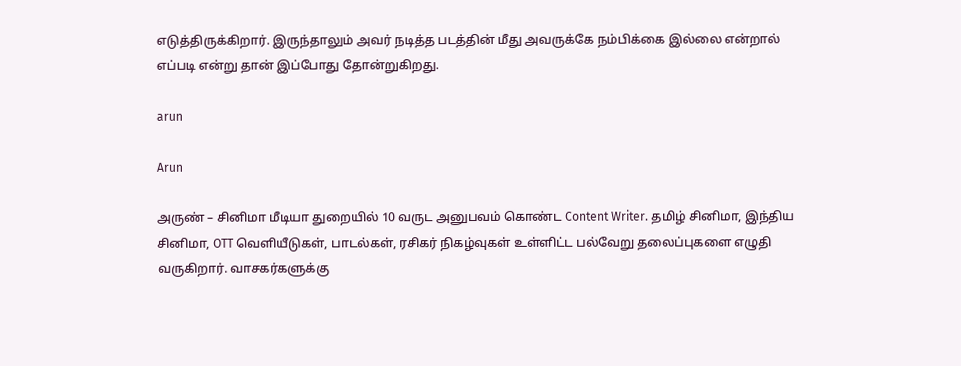எடுத்திருக்கிறார். இருந்தாலும் அவர் நடித்த படத்தின் மீது அவருக்கே நம்பிக்கை இல்லை என்றால் எப்படி என்று தான் இப்போது தோன்றுகிறது.

arun

Arun

அருண் – சினிமா மீடியா துறையில் 10 வருட அனுபவம் கொண்ட Content Writer. தமிழ் சினிமா, இந்திய சினிமா, OTT வெளியீடுகள், பாடல்கள், ரசிகர் நிகழ்வுகள் உள்ளிட்ட பல்வேறு தலைப்புகளை எழுதி வருகிறார். வாசகர்களுக்கு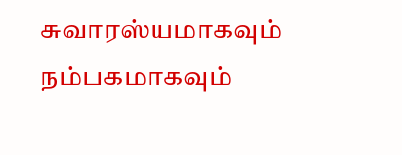சுவாரஸ்யமாகவும் நம்பகமாகவும்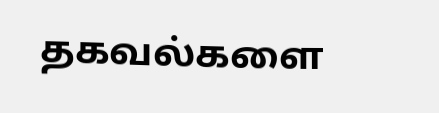தகவல்களை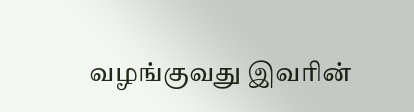வழங்குவது இவரின்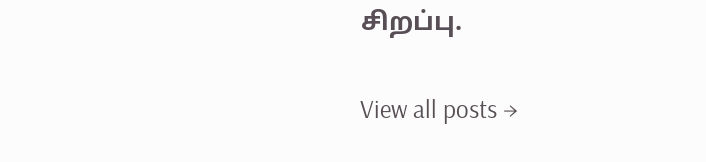சிறப்பு.

View all posts →